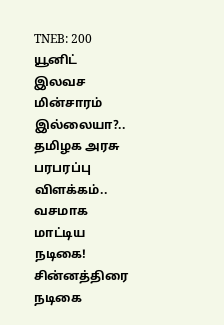TNEB: 200 யூனிட் இலவச மின்சாரம் இல்லையா?.. தமிழக அரசு பரபரப்பு விளக்கம்.. வசமாக மாட்டிய நடிகை!
சின்னத்திரை நடிகை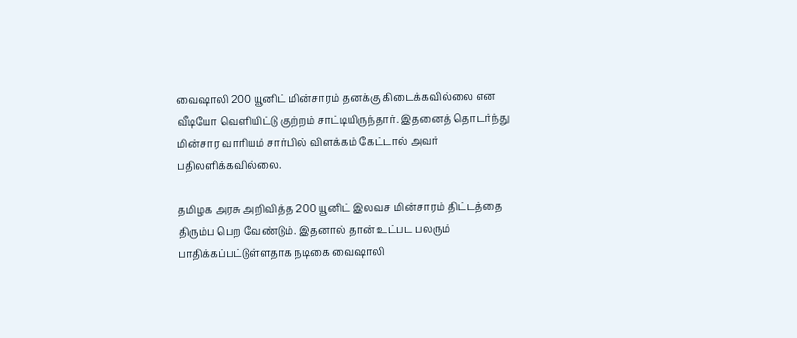வைஷாலி 200 யூனிட் மின்சாரம் தனக்கு கிடைக்கவில்லை என வீடியோ வெளியிட்டு குற்றம் சாட்டியிருந்தார். இதனைத் தொடர்ந்து மின்சார வாரியம் சார்பில் விளக்கம் கேட்டால் அவர் பதிலளிக்கவில்லை.

தமிழக அரசு அறிவித்த 200 யூனிட் இலவச மின்சாரம் திட்டத்தை திரும்ப பெற வேண்டும். இதனால் தான் உட்பட பலரும் பாதிக்கப்பட்டுள்ளதாக நடிகை வைஷாலி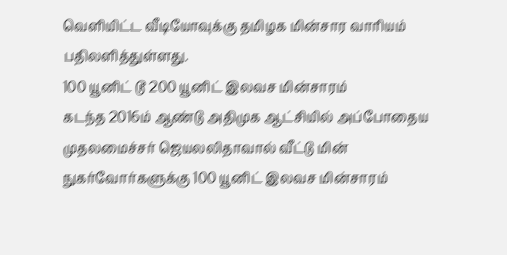வெளியிட்ட வீடியோவுக்கு தமிழக மின்சார வாரியம் பதிலளித்துள்ளது.
100 யூனிட் டூ 200 யூனிட் இலவச மின்சாரம்
கடந்த 2016ம் ஆண்டு அதிமுக ஆட்சியில் அப்போதைய முதலமைச்சர் ஜெயலலிதாவால் வீட்டு மின் நுகர்வோர்களுக்கு 100 யூனிட் இலவச மின்சாரம்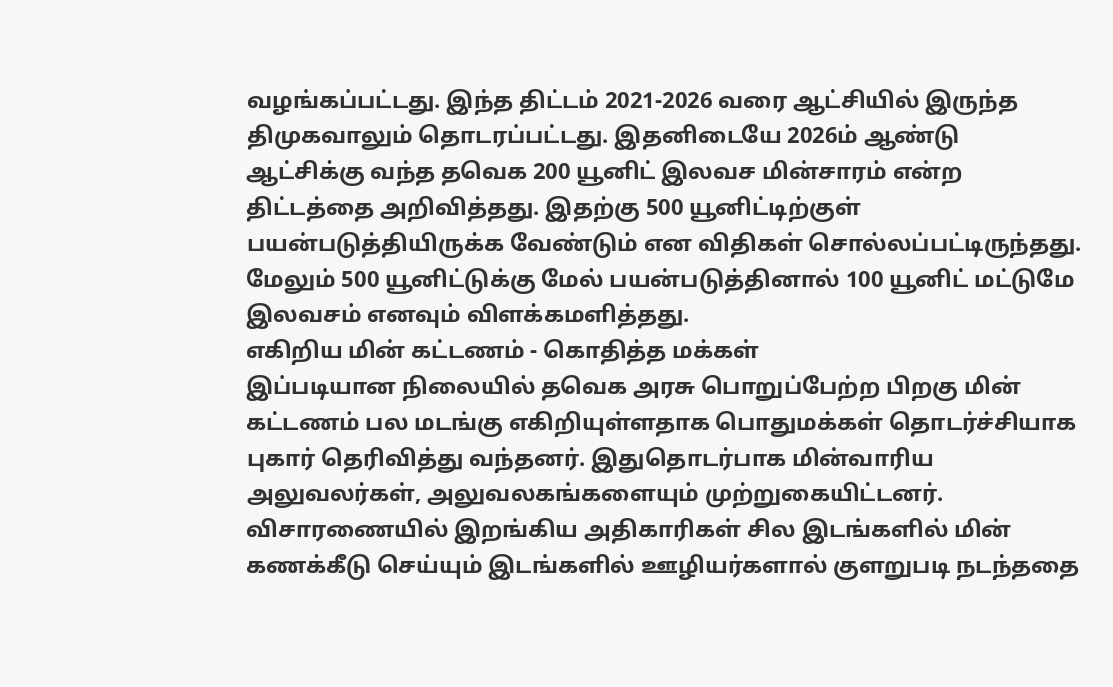வழங்கப்பட்டது. இந்த திட்டம் 2021-2026 வரை ஆட்சியில் இருந்த திமுகவாலும் தொடரப்பட்டது. இதனிடையே 2026ம் ஆண்டு ஆட்சிக்கு வந்த தவெக 200 யூனிட் இலவச மின்சாரம் என்ற திட்டத்தை அறிவித்தது. இதற்கு 500 யூனிட்டிற்குள் பயன்படுத்தியிருக்க வேண்டும் என விதிகள் சொல்லப்பட்டிருந்தது. மேலும் 500 யூனிட்டுக்கு மேல் பயன்படுத்தினால் 100 யூனிட் மட்டுமே இலவசம் எனவும் விளக்கமளித்தது.
எகிறிய மின் கட்டணம் - கொதித்த மக்கள்
இப்படியான நிலையில் தவெக அரசு பொறுப்பேற்ற பிறகு மின் கட்டணம் பல மடங்கு எகிறியுள்ளதாக பொதுமக்கள் தொடர்ச்சியாக புகார் தெரிவித்து வந்தனர். இதுதொடர்பாக மின்வாரிய அலுவலர்கள், அலுவலகங்களையும் முற்றுகையிட்டனர். விசாரணையில் இறங்கிய அதிகாரிகள் சில இடங்களில் மின் கணக்கீடு செய்யும் இடங்களில் ஊழியர்களால் குளறுபடி நடந்ததை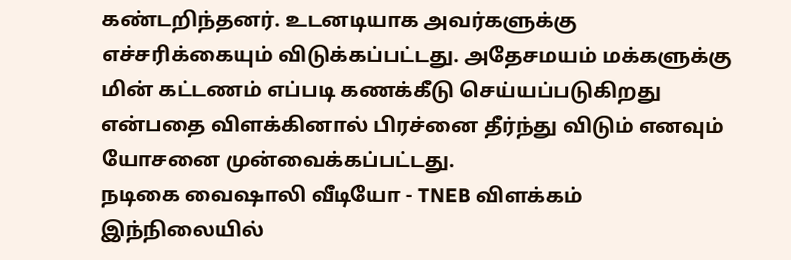கண்டறிந்தனர். உடனடியாக அவர்களுக்கு எச்சரிக்கையும் விடுக்கப்பட்டது. அதேசமயம் மக்களுக்கு மின் கட்டணம் எப்படி கணக்கீடு செய்யப்படுகிறது என்பதை விளக்கினால் பிரச்னை தீர்ந்து விடும் எனவும் யோசனை முன்வைக்கப்பட்டது.
நடிகை வைஷாலி வீடியோ - TNEB விளக்கம்
இந்நிலையில்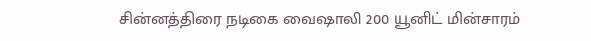சின்னத்திரை நடிகை வைஷாலி 200 யூனிட் மின்சாரம்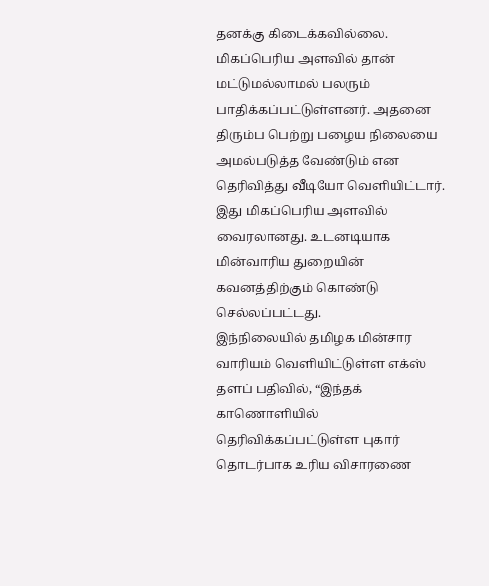தனக்கு கிடைக்கவில்லை. மிகப்பெரிய அளவில் தான் மட்டுமல்லாமல் பலரும் பாதிக்கப்பட்டுள்ளனர். அதனை திரும்ப பெற்று பழைய நிலையை அமல்படுத்த வேண்டும் என தெரிவித்து வீடியோ வெளியிட்டார். இது மிகப்பெரிய அளவில் வைரலானது. உடனடியாக மின்வாரிய துறையின் கவனத்திற்கும் கொண்டு செல்லப்பட்டது.
இந்நிலையில் தமிழக மின்சார வாரியம் வெளியிட்டுள்ள எக்ஸ் தளப் பதிவில், “இந்தக் காணொளியில் தெரிவிக்கப்பட்டுள்ள புகார் தொடர்பாக உரிய விசாரணை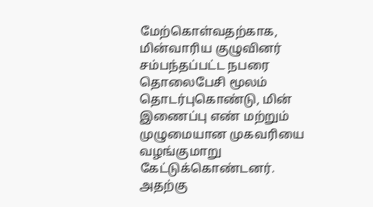மேற்கொள்வதற்காக, மின்வாரிய குழுவினர் சம்பந்தப்பட்ட நபரை தொலைபேசி மூலம் தொடர்புகொண்டு, மின் இணைப்பு எண் மற்றும் முழுமையான முகவரியை வழங்குமாறு கேட்டுக்கொண்டனர்.
அதற்கு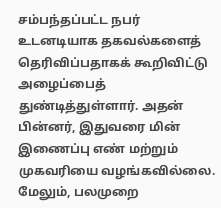சம்பந்தப்பட்ட நபர் உடனடியாக தகவல்களைத் தெரிவிப்பதாகக் கூறிவிட்டு அழைப்பைத் துண்டித்துள்ளார். அதன் பின்னர், இதுவரை மின் இணைப்பு எண் மற்றும் முகவரியை வழங்கவில்லை. மேலும், பலமுறை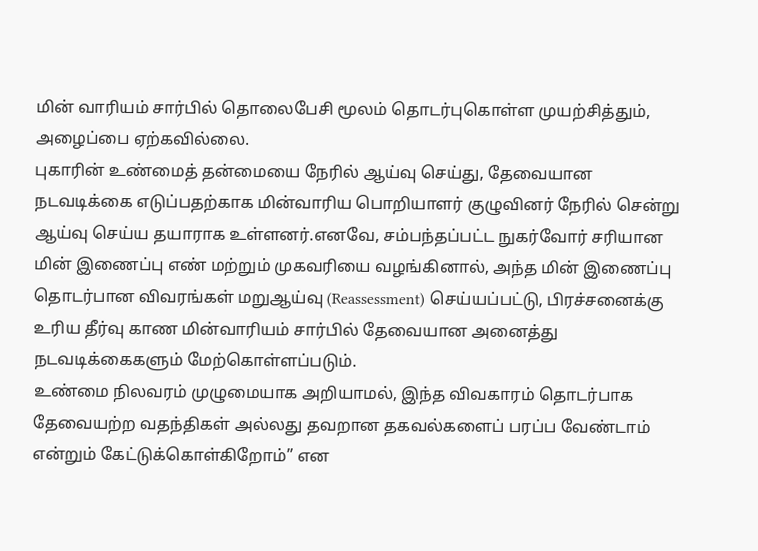மின் வாரியம் சார்பில் தொலைபேசி மூலம் தொடர்புகொள்ள முயற்சித்தும், அழைப்பை ஏற்கவில்லை.
புகாரின் உண்மைத் தன்மையை நேரில் ஆய்வு செய்து, தேவையான நடவடிக்கை எடுப்பதற்காக மின்வாரிய பொறியாளர் குழுவினர் நேரில் சென்று ஆய்வு செய்ய தயாராக உள்ளனர்.எனவே, சம்பந்தப்பட்ட நுகர்வோர் சரியான மின் இணைப்பு எண் மற்றும் முகவரியை வழங்கினால், அந்த மின் இணைப்பு தொடர்பான விவரங்கள் மறுஆய்வு (Reassessment) செய்யப்பட்டு, பிரச்சனைக்கு உரிய தீர்வு காண மின்வாரியம் சார்பில் தேவையான அனைத்து நடவடிக்கைகளும் மேற்கொள்ளப்படும்.
உண்மை நிலவரம் முழுமையாக அறியாமல், இந்த விவகாரம் தொடர்பாக தேவையற்ற வதந்திகள் அல்லது தவறான தகவல்களைப் பரப்ப வேண்டாம் என்றும் கேட்டுக்கொள்கிறோம்” என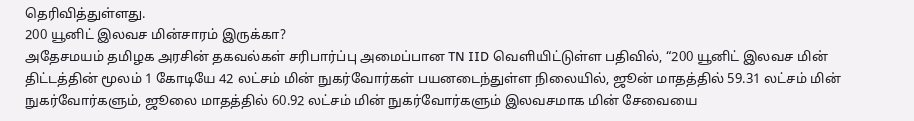தெரிவித்துள்ளது.
200 யூனிட் இலவச மின்சாரம் இருக்கா?
அதேசமயம் தமிழக அரசின் தகவல்கள் சரிபார்ப்பு அமைப்பான TN IID வெளியிட்டுள்ள பதிவில், “200 யூனிட் இலவச மின் திட்டத்தின் மூலம் 1 கோடியே 42 லட்சம் மின் நுகர்வோர்கள் பயனடைந்துள்ள நிலையில், ஜூன் மாதத்தில் 59.31 லட்சம் மின் நுகர்வோர்களும், ஜூலை மாதத்தில் 60.92 லட்சம் மின் நுகர்வோர்களும் இலவசமாக மின் சேவையை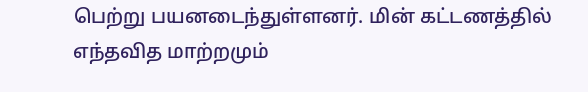பெற்று பயனடைந்துள்ளனர். மின் கட்டணத்தில் எந்தவித மாற்றமும்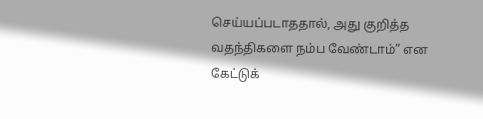செய்யப்படாததால், அது குறித்த வதந்திகளை நம்ப வேண்டாம்” என கேட்டுக்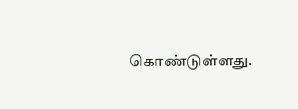கொண்டுள்ளது.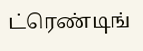ட்ரெண்டிங்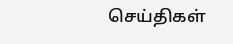செய்திகள்